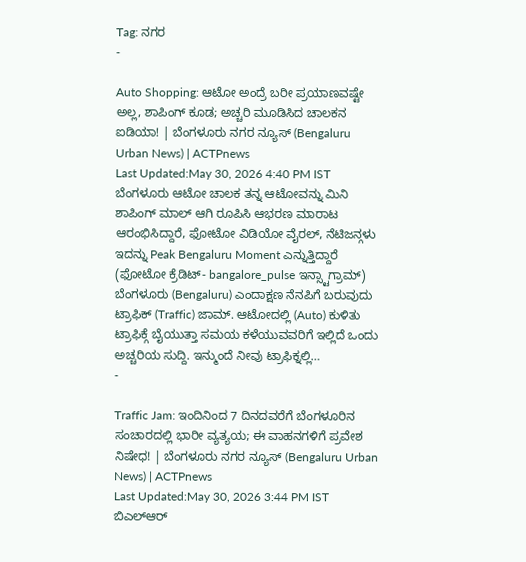Tag: ನಗರ
-

Auto Shopping: ಆಟೋ ಅಂದ್ರೆ ಬರೀ ಪ್ರಯಾಣವಷ್ಟೇ ಅಲ್ಲ, ಶಾಪಿಂಗ್ ಕೂಡ; ಅಚ್ಚರಿ ಮೂಡಿಸಿದ ಚಾಲಕನ ಐಡಿಯಾ! | ಬೆಂಗಳೂರು ನಗರ ನ್ಯೂಸ್ (Bengaluru Urban News) | ACTPnews
Last Updated:May 30, 2026 4:40 PM IST ಬೆಂಗಳೂರು ಆಟೋ ಚಾಲಕ ತನ್ನ ಆಟೋವನ್ನು ಮಿನಿ ಶಾಪಿಂಗ್ ಮಾಲ್ ಆಗಿ ರೂಪಿಸಿ ಆಭರಣ ಮಾರಾಟ ಆರಂಭಿಸಿದ್ದಾರೆ, ಫೋಟೋ ವಿಡಿಯೋ ವೈರಲ್, ನೆಟಿಜನ್ಗಳು ಇದನ್ನು Peak Bengaluru Moment ಎನ್ನುತ್ತಿದ್ದಾರೆ (ಫೋಟೋ ಕ್ರೆಡಿಟ್- bangalore_pulse ಇನ್ಸ್ಟಾಗ್ರಾಮ್) ಬೆಂಗಳೂರು (Bengaluru) ಎಂದಾಕ್ಷಣ ನೆನಪಿಗೆ ಬರುವುದು ಟ್ರಾಫಿಕ್ (Traffic) ಜಾಮ್. ಆಟೋದಲ್ಲಿ (Auto) ಕುಳಿತು ಟ್ರಾಫಿಕ್ಗೆ ಬೈಯುತ್ತಾ ಸಮಯ ಕಳೆಯುವವರಿಗೆ ಇಲ್ಲಿದೆ ಒಂದು ಅಚ್ಚರಿಯ ಸುದ್ದಿ. ಇನ್ಮುಂದೆ ನೀವು ಟ್ರಾಫಿಕ್ನಲ್ಲಿ…
-

Traffic Jam: ಇಂದಿನಿಂದ 7 ದಿನದವರೆಗೆ ಬೆಂಗಳೂರಿನ ಸಂಚಾರದಲ್ಲಿ ಭಾರೀ ವ್ಯತ್ಯಯ; ಈ ವಾಹನಗಳಿಗೆ ಪ್ರವೇಶ ನಿಷೇಧ! | ಬೆಂಗಳೂರು ನಗರ ನ್ಯೂಸ್ (Bengaluru Urban News) | ACTPnews
Last Updated:May 30, 2026 3:44 PM IST ಬಿಎಲ್ಆರ್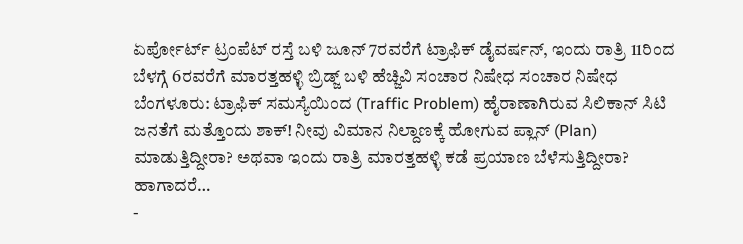ಏರ್ಪೋರ್ಟ್ ಟ್ರಂಪೆಟ್ ರಸ್ತೆ ಬಳಿ ಜೂನ್ 7ರವರೆಗೆ ಟ್ರಾಫಿಕ್ ಡೈವರ್ಷನ್, ಇಂದು ರಾತ್ರಿ 11ರಿಂದ ಬೆಳಗ್ಗೆ 6ರವರೆಗೆ ಮಾರತ್ತಹಳ್ಳಿ ಬ್ರಿಡ್ಜ್ ಬಳಿ ಹೆಚ್ಜಿವಿ ಸಂಚಾರ ನಿಷೇಧ ಸಂಚಾರ ನಿಷೇಧ ಬೆಂಗಳೂರು: ಟ್ರಾಫಿಕ್ ಸಮಸ್ಯೆಯಿಂದ (Traffic Problem) ಹೈರಾಣಾಗಿರುವ ಸಿಲಿಕಾನ್ ಸಿಟಿ ಜನತೆಗೆ ಮತ್ತೊಂದು ಶಾಕ್! ನೀವು ವಿಮಾನ ನಿಲ್ದಾಣಕ್ಕೆ ಹೋಗುವ ಪ್ಲಾನ್ (Plan) ಮಾಡುತ್ತಿದ್ದೀರಾ? ಅಥವಾ ಇಂದು ರಾತ್ರಿ ಮಾರತ್ತಹಳ್ಳಿ ಕಡೆ ಪ್ರಯಾಣ ಬೆಳೆಸುತ್ತಿದ್ದೀರಾ? ಹಾಗಾದರೆ…
-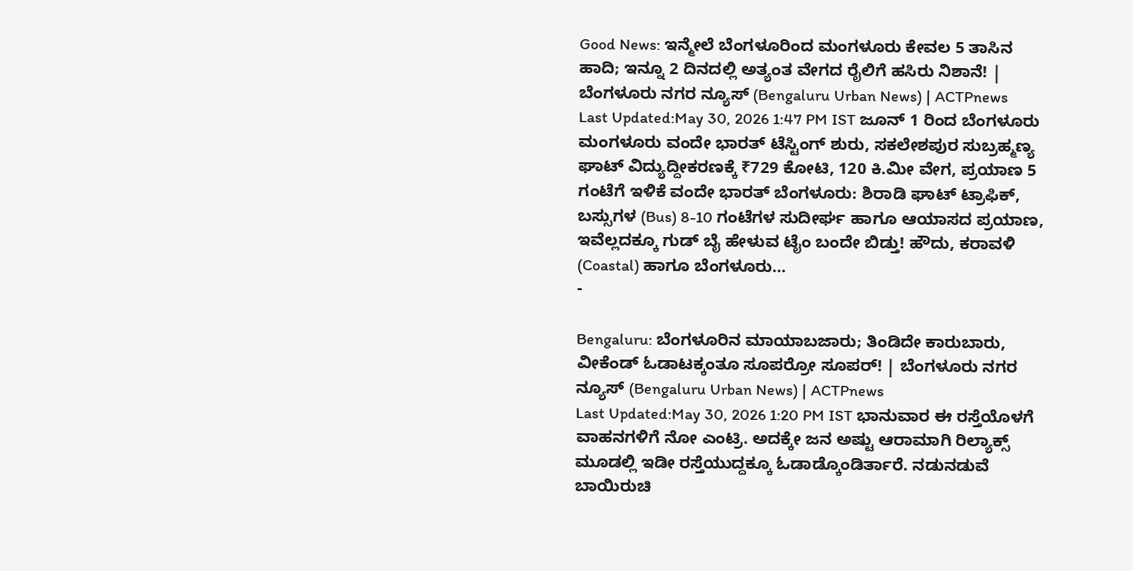Good News: ಇನ್ಮೇಲೆ ಬೆಂಗಳೂರಿಂದ ಮಂಗಳೂರು ಕೇವಲ 5 ತಾಸಿನ ಹಾದಿ; ಇನ್ನೂ 2 ದಿನದಲ್ಲಿ ಅತ್ಯಂತ ವೇಗದ ರೈಲಿಗೆ ಹಸಿರು ನಿಶಾನೆ! | ಬೆಂಗಳೂರು ನಗರ ನ್ಯೂಸ್ (Bengaluru Urban News) | ACTPnews
Last Updated:May 30, 2026 1:47 PM IST ಜೂನ್ 1 ರಿಂದ ಬೆಂಗಳೂರು ಮಂಗಳೂರು ವಂದೇ ಭಾರತ್ ಟೆಸ್ಟಿಂಗ್ ಶುರು, ಸಕಲೇಶಪುರ ಸುಬ್ರಹ್ಮಣ್ಯ ಘಾಟ್ ವಿದ್ಯುದ್ದೀಕರಣಕ್ಕೆ ₹729 ಕೋಟಿ, 120 ಕಿ.ಮೀ ವೇಗ, ಪ್ರಯಾಣ 5 ಗಂಟೆಗೆ ಇಳಿಕೆ ವಂದೇ ಭಾರತ್ ಬೆಂಗಳೂರು: ಶಿರಾಡಿ ಘಾಟ್ ಟ್ರಾಫಿಕ್, ಬಸ್ಸುಗಳ (Bus) 8-10 ಗಂಟೆಗಳ ಸುದೀರ್ಘ ಹಾಗೂ ಆಯಾಸದ ಪ್ರಯಾಣ, ಇವೆಲ್ಲದಕ್ಕೂ ಗುಡ್ ಬೈ ಹೇಳುವ ಟೈಂ ಬಂದೇ ಬಿಡ್ತು! ಹೌದು, ಕರಾವಳಿ (Coastal) ಹಾಗೂ ಬೆಂಗಳೂರು…
-

Bengaluru: ಬೆಂಗಳೂರಿನ ಮಾಯಾಬಜಾರು; ತಿಂಡಿದೇ ಕಾರುಬಾರು, ವೀಕೆಂಡ್ ಓಡಾಟಕ್ಕಂತೂ ಸೂಪರ್ರೋ ಸೂಪರ್! | ಬೆಂಗಳೂರು ನಗರ ನ್ಯೂಸ್ (Bengaluru Urban News) | ACTPnews
Last Updated:May 30, 2026 1:20 PM IST ಭಾನುವಾರ ಈ ರಸ್ತೆಯೊಳಗೆ ವಾಹನಗಳಿಗೆ ನೋ ಎಂಟ್ರಿ. ಅದಕ್ಕೇ ಜನ ಅಷ್ಟು ಆರಾಮಾಗಿ ರಿಲ್ಯಾಕ್ಸ್ ಮೂಡಲ್ಲಿ ಇಡೀ ರಸ್ತೆಯುದ್ದಕ್ಕೂ ಓಡಾಡ್ಕೊಂಡಿರ್ತಾರೆ. ನಡುನಡುವೆ ಬಾಯಿರುಚಿ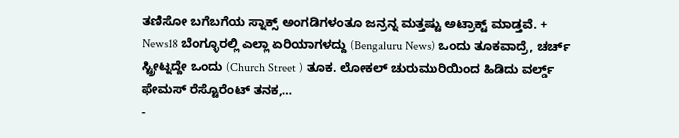ತಣಿಸೋ ಬಗೆಬಗೆಯ ಸ್ನಾಕ್ಸ್ ಅಂಗಡಿಗಳಂತೂ ಜನ್ರನ್ನ ಮತ್ತಷ್ಟು ಅಟ್ರಾಕ್ಟ್ ಮಾಡ್ತವೆ. + News18 ಬೆಂಗ್ಳೂರಲ್ಲಿ ಎಲ್ಲಾ ಏರಿಯಾಗಳದ್ದು (Bengaluru News) ಒಂದು ತೂಕವಾದ್ರೆ, ಚರ್ಚ್ ಸ್ಟ್ರೀಟ್ನದ್ದೇ ಒಂದು (Church Street ) ತೂಕ. ಲೋಕಲ್ ಚುರುಮುರಿಯಿಂದ ಹಿಡಿದು ವರ್ಲ್ಡ್ ಫೇಮಸ್ ರೆಸ್ಟೊರೆಂಟ್ ತನಕ,…
-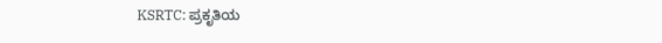KSRTC: ಪ್ರಕೃತಿಯ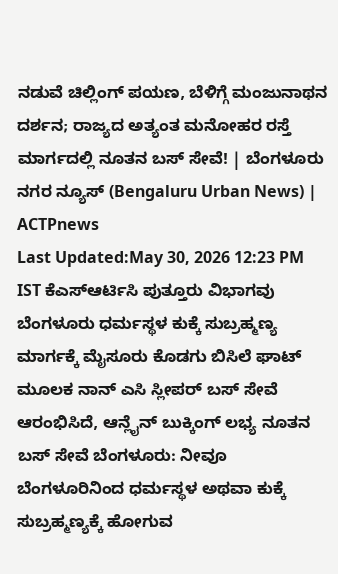ನಡುವೆ ಚಿಲ್ಲಿಂಗ್ ಪಯಣ, ಬೆಳಿಗ್ಗೆ ಮಂಜುನಾಥನ ದರ್ಶನ; ರಾಜ್ಯದ ಅತ್ಯಂತ ಮನೋಹರ ರಸ್ತೆ ಮಾರ್ಗದಲ್ಲಿ ನೂತನ ಬಸ್ ಸೇವೆ! | ಬೆಂಗಳೂರು ನಗರ ನ್ಯೂಸ್ (Bengaluru Urban News) | ACTPnews
Last Updated:May 30, 2026 12:23 PM IST ಕೆಎಸ್ಆರ್ಟಿಸಿ ಪುತ್ತೂರು ವಿಭಾಗವು ಬೆಂಗಳೂರು ಧರ್ಮಸ್ಥಳ ಕುಕ್ಕೆ ಸುಬ್ರಹ್ಮಣ್ಯ ಮಾರ್ಗಕ್ಕೆ ಮೈಸೂರು ಕೊಡಗು ಬಿಸಿಲೆ ಘಾಟ್ ಮೂಲಕ ನಾನ್ ಎಸಿ ಸ್ಲೀಪರ್ ಬಸ್ ಸೇವೆ ಆರಂಭಿಸಿದೆ, ಆನ್ಲೈನ್ ಬುಕ್ಕಿಂಗ್ ಲಭ್ಯ ನೂತನ ಬಸ್ ಸೇವೆ ಬೆಂಗಳೂರು: ನೀವೂ ಬೆಂಗಳೂರಿನಿಂದ ಧರ್ಮಸ್ಥಳ ಅಥವಾ ಕುಕ್ಕೆ ಸುಬ್ರಹ್ಮಣ್ಯಕ್ಕೆ ಹೋಗುವ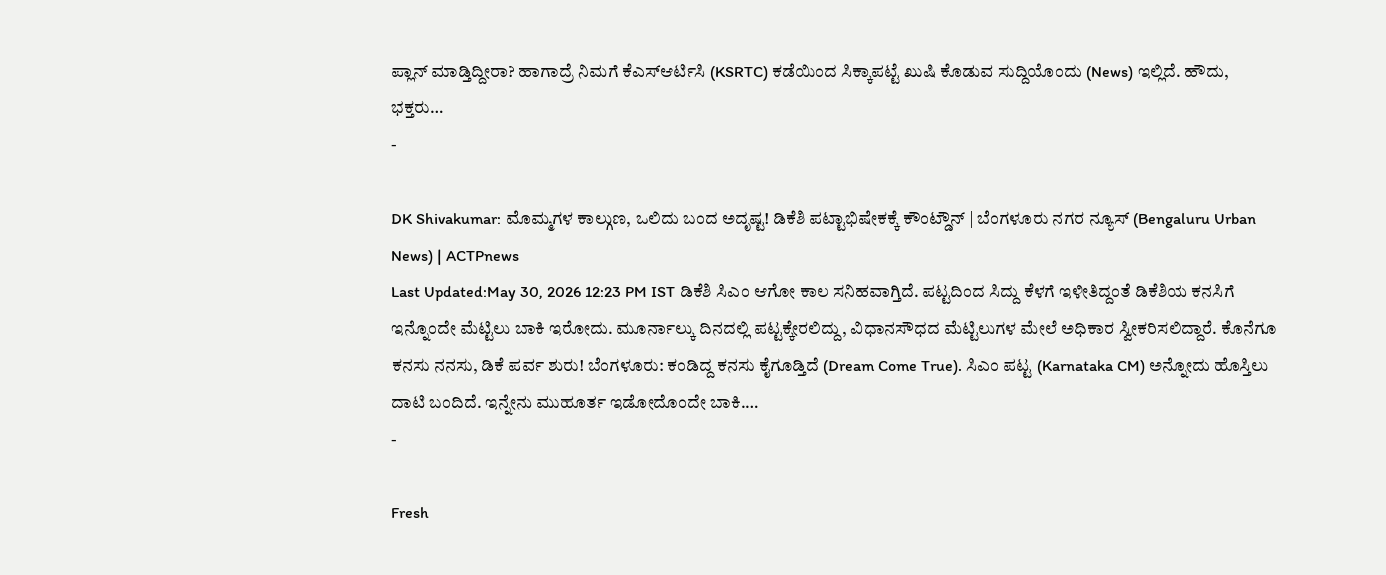ಪ್ಲಾನ್ ಮಾಡ್ತಿದ್ದೀರಾ? ಹಾಗಾದ್ರೆ ನಿಮಗೆ ಕೆಎಸ್ಆರ್ಟಿಸಿ (KSRTC) ಕಡೆಯಿಂದ ಸಿಕ್ಕಾಪಟ್ಟೆ ಖುಷಿ ಕೊಡುವ ಸುದ್ದಿಯೊಂದು (News) ಇಲ್ಲಿದೆ. ಹೌದು, ಭಕ್ತರು…
-

DK Shivakumar: ಮೊಮ್ಮಗಳ ಕಾಲ್ಗುಣ, ಒಲಿದು ಬಂದ ಅದೃಷ್ಟ! ಡಿಕೆಶಿ ಪಟ್ಟಾಭಿಷೇಕಕ್ಕೆ ಕೌಂಟ್ಡೌನ್ | ಬೆಂಗಳೂರು ನಗರ ನ್ಯೂಸ್ (Bengaluru Urban News) | ACTPnews
Last Updated:May 30, 2026 12:23 PM IST ಡಿಕೆಶಿ ಸಿಎಂ ಆಗೋ ಕಾಲ ಸನಿಹವಾಗ್ತಿದೆ. ಪಟ್ಟದಿಂದ ಸಿದ್ದು ಕೆಳಗೆ ಇಳೀತಿದ್ದಂತೆ ಡಿಕೆಶಿಯ ಕನಸಿಗೆ ಇನ್ನೊಂದೇ ಮೆಟ್ಟಿಲು ಬಾಕಿ ಇರೋದು. ಮೂರ್ನಾಲ್ಕು ದಿನದಲ್ಲಿ ಪಟ್ಟಕ್ಕೇರಲಿದ್ದು, ವಿಧಾನಸೌಧದ ಮೆಟ್ಟಿಲುಗಳ ಮೇಲೆ ಅಧಿಕಾರ ಸ್ವೀಕರಿಸಲಿದ್ದಾರೆ. ಕೊನೆಗೂ ಕನಸು ನನಸು, ಡಿಕೆ ಪರ್ವ ಶುರು! ಬೆಂಗಳೂರು: ಕಂಡಿದ್ದ ಕನಸು ಕೈಗೂಡ್ತಿದೆ (Dream Come True). ಸಿಎಂ ಪಟ್ಟ (Karnataka CM) ಅನ್ನೋದು ಹೊಸ್ತಿಲು ದಾಟಿ ಬಂದಿದೆ. ಇನ್ನೇನು ಮುಹೂರ್ತ ಇಡೋದೊಂದೇ ಬಾಕಿ.…
-

Fresh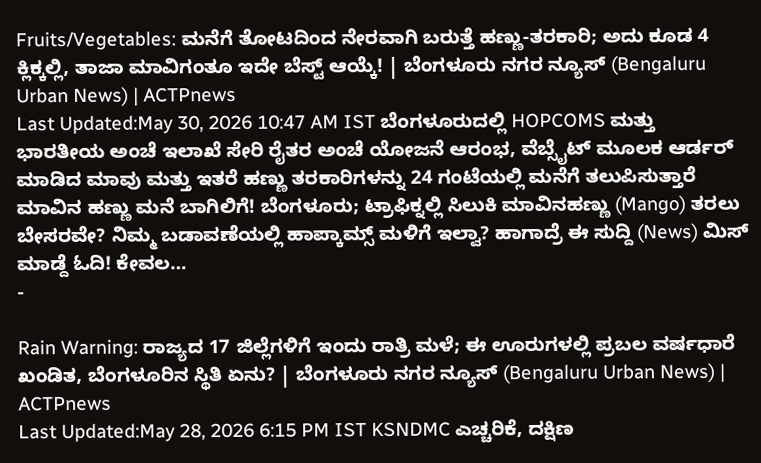Fruits/Vegetables: ಮನೆಗೆ ತೋಟದಿಂದ ನೇರವಾಗಿ ಬರುತ್ತೆ ಹಣ್ಣು-ತರಕಾರಿ; ಅದು ಕೂಡ 4 ಕ್ಲಿಕ್ಕಲ್ಲಿ, ತಾಜಾ ಮಾವಿಗಂತೂ ಇದೇ ಬೆಸ್ಟ್ ಆಯ್ಕೆ! | ಬೆಂಗಳೂರು ನಗರ ನ್ಯೂಸ್ (Bengaluru Urban News) | ACTPnews
Last Updated:May 30, 2026 10:47 AM IST ಬೆಂಗಳೂರುದಲ್ಲಿ HOPCOMS ಮತ್ತು ಭಾರತೀಯ ಅಂಚೆ ಇಲಾಖೆ ಸೇರಿ ರೈತರ ಅಂಚೆ ಯೋಜನೆ ಆರಂಭ, ವೆಬ್ಸೈಟ್ ಮೂಲಕ ಆರ್ಡರ್ ಮಾಡಿದ ಮಾವು ಮತ್ತು ಇತರೆ ಹಣ್ಣು ತರಕಾರಿಗಳನ್ನು 24 ಗಂಟೆಯಲ್ಲಿ ಮನೆಗೆ ತಲುಪಿಸುತ್ತಾರೆ ಮಾವಿನ ಹಣ್ಣು ಮನೆ ಬಾಗಿಲಿಗೆ! ಬೆಂಗಳೂರು; ಟ್ರಾಫಿಕ್ನಲ್ಲಿ ಸಿಲುಕಿ ಮಾವಿನಹಣ್ಣು (Mango) ತರಲು ಬೇಸರವೇ? ನಿಮ್ಮ ಬಡಾವಣೆಯಲ್ಲಿ ಹಾಪ್ಕಾಮ್ಸ್ ಮಳಿಗೆ ಇಲ್ವಾ? ಹಾಗಾದ್ರೆ ಈ ಸುದ್ದಿ (News) ಮಿಸ್ ಮಾಡ್ದೆ ಓದಿ! ಕೇವಲ…
-

Rain Warning: ರಾಜ್ಯದ 17 ಜಿಲ್ಲೆಗಳಿಗೆ ಇಂದು ರಾತ್ರಿ ಮಳೆ; ಈ ಊರುಗಳಲ್ಲಿ ಪ್ರಬಲ ವರ್ಷಧಾರೆ ಖಂಡಿತ, ಬೆಂಗಳೂರಿನ ಸ್ಥಿತಿ ಏನು? | ಬೆಂಗಳೂರು ನಗರ ನ್ಯೂಸ್ (Bengaluru Urban News) | ACTPnews
Last Updated:May 28, 2026 6:15 PM IST KSNDMC ಎಚ್ಚರಿಕೆ, ದಕ್ಷಿಣ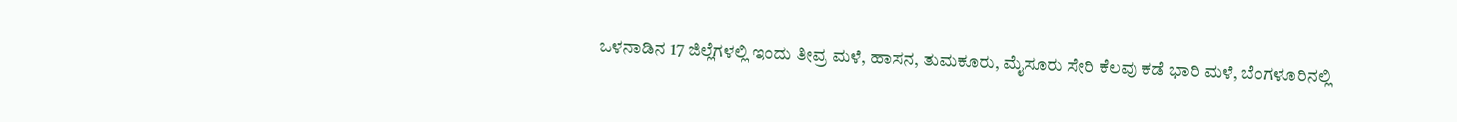ಒಳನಾಡಿನ 17 ಜಿಲ್ಲೆಗಳಲ್ಲಿ ಇಂದು ತೀವ್ರ ಮಳೆ, ಹಾಸನ, ತುಮಕೂರು, ಮೈಸೂರು ಸೇರಿ ಕೆಲವು ಕಡೆ ಭಾರಿ ಮಳೆ, ಬೆಂಗಳೂರಿನಲ್ಲಿ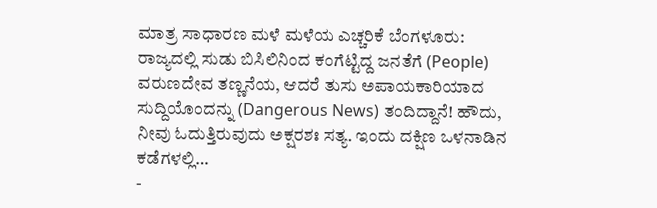ಮಾತ್ರ ಸಾಧಾರಣ ಮಳೆ ಮಳೆಯ ಎಚ್ಚರಿಕೆ ಬೆಂಗಳೂರು: ರಾಜ್ಯದಲ್ಲಿ ಸುಡು ಬಿಸಿಲಿನಿಂದ ಕಂಗೆಟ್ಟಿದ್ದ ಜನತೆಗೆ (People) ವರುಣದೇವ ತಣ್ಣನೆಯ, ಆದರೆ ತುಸು ಅಪಾಯಕಾರಿಯಾದ ಸುದ್ದಿಯೊಂದನ್ನು (Dangerous News) ತಂದಿದ್ದಾನೆ! ಹೌದು, ನೀವು ಓದುತ್ತಿರುವುದು ಅಕ್ಷರಶಃ ಸತ್ಯ. ಇಂದು ದಕ್ಷಿಣ ಒಳನಾಡಿನ ಕಡೆಗಳಲ್ಲಿ…
-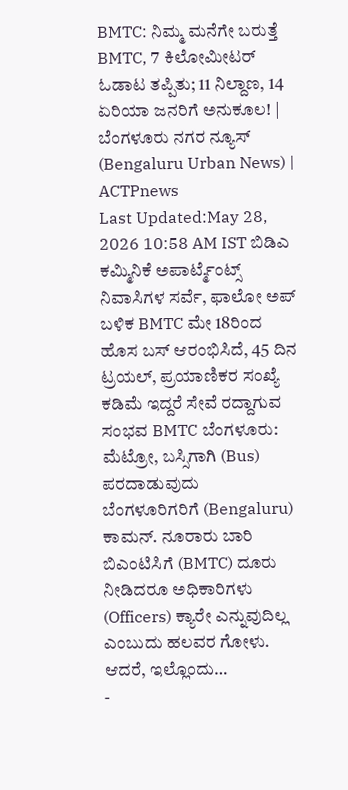BMTC: ನಿಮ್ಮ ಮನೆಗೇ ಬರುತ್ತೆ BMTC, 7 ಕಿಲೋಮೀಟರ್ ಓಡಾಟ ತಪ್ಪಿತು; 11 ನಿಲ್ದಾಣ, 14 ಏರಿಯಾ ಜನರಿಗೆ ಅನುಕೂಲ! | ಬೆಂಗಳೂರು ನಗರ ನ್ಯೂಸ್ (Bengaluru Urban News) | ACTPnews
Last Updated:May 28, 2026 10:58 AM IST ಬಿಡಿಎ ಕಮ್ಮಿನಿಕೆ ಅಪಾರ್ಟ್ಮೆಂಟ್ಸ್ ನಿವಾಸಿಗಳ ಸರ್ವೆ, ಫಾಲೋ ಅಪ್ ಬಳಿಕ BMTC ಮೇ 18ರಿಂದ ಹೊಸ ಬಸ್ ಆರಂಭಿಸಿದೆ, 45 ದಿನ ಟ್ರಯಲ್, ಪ್ರಯಾಣಿಕರ ಸಂಖ್ಯೆ ಕಡಿಮೆ ಇದ್ದರೆ ಸೇವೆ ರದ್ದಾಗುವ ಸಂಭವ BMTC ಬೆಂಗಳೂರು: ಮೆಟ್ರೋ, ಬಸ್ಸಿಗಾಗಿ (Bus) ಪರದಾಡುವುದು ಬೆಂಗಳೂರಿಗರಿಗೆ (Bengaluru) ಕಾಮನ್. ನೂರಾರು ಬಾರಿ ಬಿಎಂಟಿಸಿಗೆ (BMTC) ದೂರು ನೀಡಿದರೂ ಅಧಿಕಾರಿಗಳು (Officers) ಕ್ಯಾರೇ ಎನ್ನುವುದಿಲ್ಲ ಎಂಬುದು ಹಲವರ ಗೋಳು. ಆದರೆ, ಇಲ್ಲೊಂದು…
-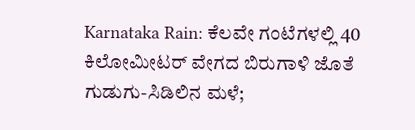Karnataka Rain: ಕೆಲವೇ ಗಂಟೆಗಳಲ್ಲಿ 40 ಕಿಲೋಮೀಟರ್ ವೇಗದ ಬಿರುಗಾಳಿ ಜೊತೆ ಗುಡುಗು-ಸಿಡಿಲಿನ ಮಳೆ;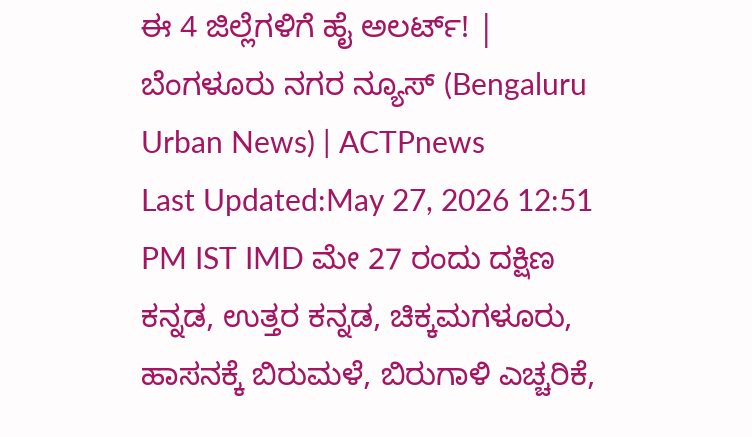ಈ 4 ಜಿಲ್ಲೆಗಳಿಗೆ ಹೈ ಅಲರ್ಟ್! | ಬೆಂಗಳೂರು ನಗರ ನ್ಯೂಸ್ (Bengaluru Urban News) | ACTPnews
Last Updated:May 27, 2026 12:51 PM IST IMD ಮೇ 27 ರಂದು ದಕ್ಷಿಣ ಕನ್ನಡ, ಉತ್ತರ ಕನ್ನಡ, ಚಿಕ್ಕಮಗಳೂರು, ಹಾಸನಕ್ಕೆ ಬಿರುಮಳೆ, ಬಿರುಗಾಳಿ ಎಚ್ಚರಿಕೆ,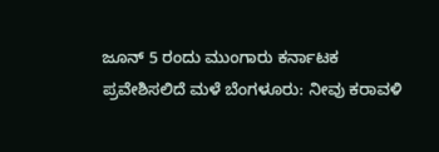ಜೂನ್ 5 ರಂದು ಮುಂಗಾರು ಕರ್ನಾಟಕ ಪ್ರವೇಶಿಸಲಿದೆ ಮಳೆ ಬೆಂಗಳೂರು: ನೀವು ಕರಾವಳಿ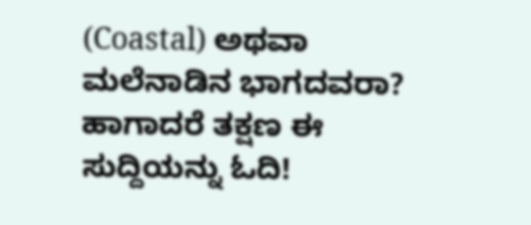(Coastal) ಅಥವಾ ಮಲೆನಾಡಿನ ಭಾಗದವರಾ? ಹಾಗಾದರೆ ತಕ್ಷಣ ಈ ಸುದ್ದಿಯನ್ನು ಓದಿ!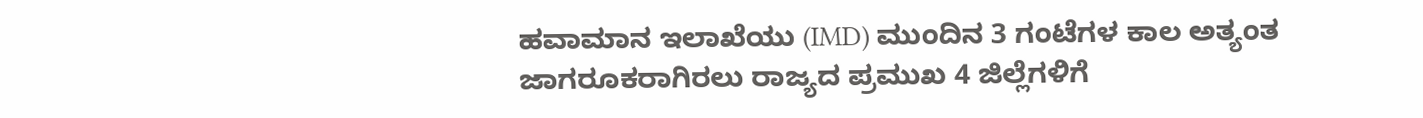ಹವಾಮಾನ ಇಲಾಖೆಯು (IMD) ಮುಂದಿನ 3 ಗಂಟೆಗಳ ಕಾಲ ಅತ್ಯಂತ ಜಾಗರೂಕರಾಗಿರಲು ರಾಜ್ಯದ ಪ್ರಮುಖ 4 ಜಿಲ್ಲೆಗಳಿಗೆ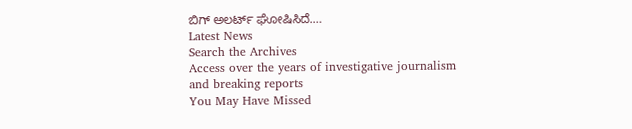ಬಿಗ್ ಅಲರ್ಟ್ ಘೋಷಿಸಿದೆ.…
Latest News
Search the Archives
Access over the years of investigative journalism and breaking reports
You May Have Missed